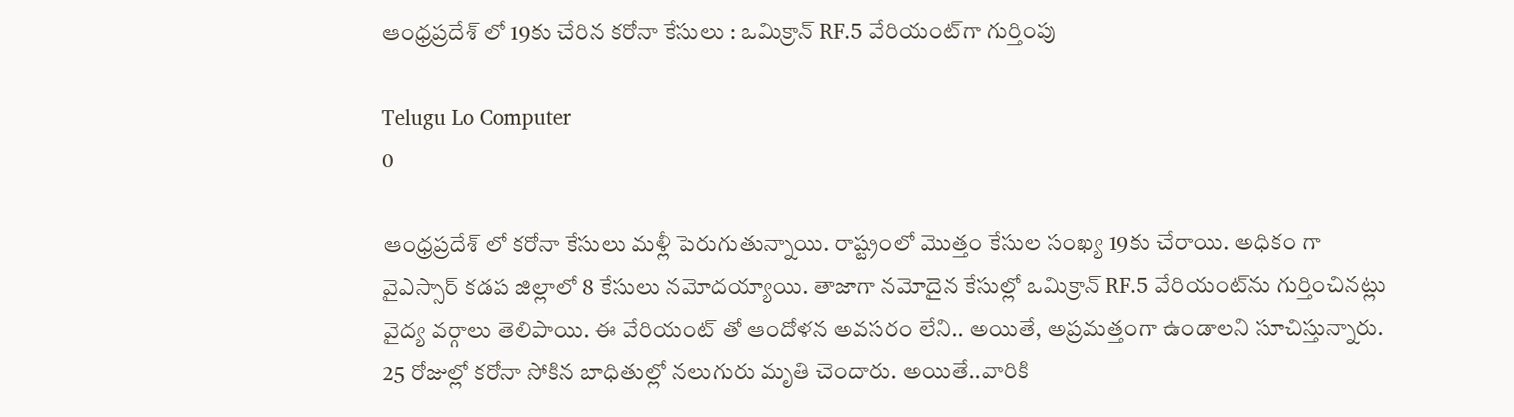ఆంధ్రప్రదేశ్ లో 19కు చేరిన కరోనా కేసులు : ఒమిక్రాన్ RF.5 వేరియంట్‌గా గుర్తింపు

Telugu Lo Computer
0

ఆంధ్రప్రదేశ్ లో కరోనా కేసులు మళ్లీ పెరుగుతున్నాయి. రాష్ట్రంలో మొత్తం కేసుల సంఖ్య 19కు చేరాయి. అధికం గా వైఎస్సార్ కడప జిల్లాలో 8 కేసులు నమోదయ్యాయి. తాజాగా నమోదైన కేసుల్లో ఒమిక్రాన్ RF.5 వేరియంట్‌ను గుర్తించినట్లు వైద్య వర్గాలు తెలిపాయి. ఈ వేరియంట్ తో ఆందోళన అవసరం లేని.. అయితే, అప్రమత్తంగా ఉండాలని సూచిస్తున్నారు. 25 రోజుల్లో కరోనా సోకిన బాధితుల్లో నలుగురు మృతి చెందారు. అయితే..వారికి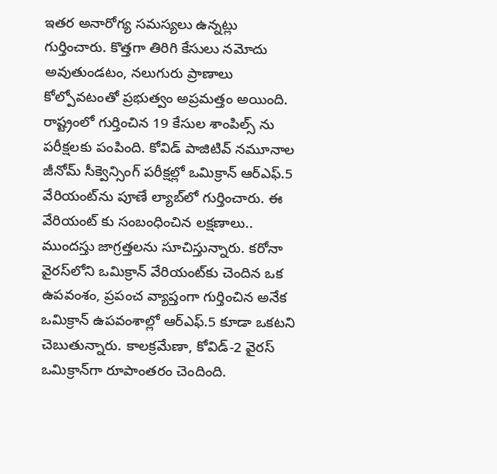ఇతర అనారోగ్య సమస్యలు ఉన్నట్లు గుర్తించారు. కొత్తగా తిరిగి కేసులు నమోదు అవుతుండటం, నలుగురు ప్రాణాలు కోల్పోవటంతో ప్రభుత్వం అప్రమత్తం అయింది. రాష్ట్రంలో గుర్తించిన 19 కేసుల శాంపిల్స్ ను పరీక్షలకు పంపింది. కోవిడ్ పాజిటివ్ నమూనాల జీనోమ్ సీక్వెన్సింగ్ పరీక్షల్లో ఒమిక్రాన్ ఆర్‌ఎఫ్.5 వేరియంట్‌ను పూణే ల్యాబ్‌లో గుర్తించారు. ఈ వేరియంట్ కు సంబంధించిన లక్షణాలు.. ముందస్తు జాగ్రత్తలను సూచిస్తున్నారు. కరోనా వైరస్‌లోని ఒమిక్రాన్ వేరియంట్‌కు చెందిన ఒక ఉపవంశం, ప్రపంచ వ్యాప్తంగా గుర్తించిన అనేక ఒమిక్రాన్ ఉపవంశాల్లో ఆర్ఎఫ్.5 కూడా ఒకటని చెబుతున్నారు. కాలక్రమేణా, కోవిడ్-2 వైరస్ ఒమిక్రాన్‌గా రూపాంతరం చెందింది.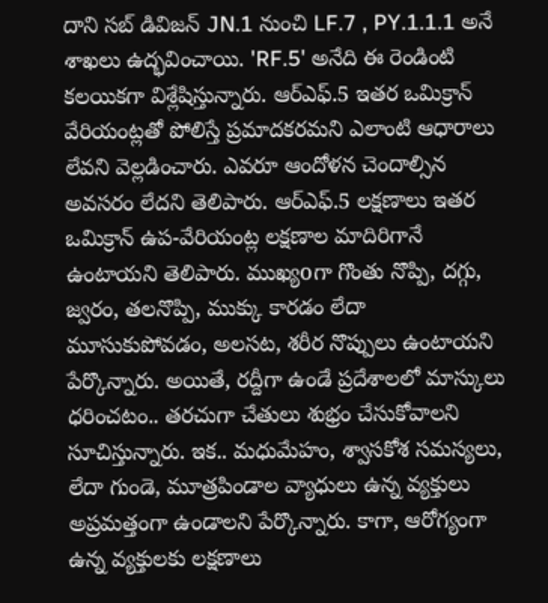దాని సబ్ డివిజన్ JN.1 నుంచి LF.7 , PY.1.1.1 అనే శాఖలు ఉద్భవించాయి. 'RF.5' అనేది ఈ రెండింటి కలయికగా విశ్లేషిస్తున్నారు. ఆర్ఎఫ్.5 ఇతర ఒమిక్రాన్ వేరియంట్లతో పోలిస్తే ప్రమాదకరమని ఎలాంటి ఆధారాలు లేవని వెల్లడించారు. ఎవరూ ఆందోళన చెందాల్సిన అవసరం లేదని తెలిపారు. ఆర్‌ఎఫ్.5 లక్షణాలు ఇతర ఒమిక్రాన్ ఉప-వేరియంట్ల లక్షణాల మాదిరిగానే ఉంటాయని తెలిపారు. ముఖ్యoగా గొంతు నొప్పి, దగ్గు, జ్వరం, తలనొప్పి, ముక్కు కారడం లేదా మూసుకుపోవడం, అలసట, శరీర నొప్పులు ఉంటాయని పేర్కొన్నారు. అయితే, రద్దీగా ఉండే ప్రదేశాలలో మాస్కులు ధరించటం.. తరచుగా చేతులు శుభ్రం చేసుకోవాలని సూచిస్తున్నారు. ఇక.. మధుమేహం, శ్వాసకోశ సమస్యలు, లేదా గుండె, మూత్రపిండాల వ్యాధులు ఉన్న వ్యక్తులు అప్రమత్తంగా ఉండాలని పేర్కొన్నారు. కాగా, ఆరోగ్యంగా ఉన్న వ్యక్తులకు లక్షణాలు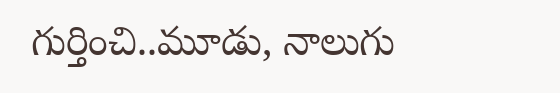గుర్తించి..మూడు, నాలుగు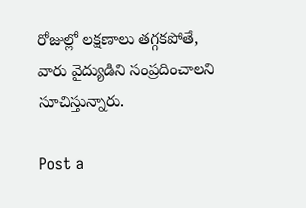రోజుల్లో లక్షణాలు తగ్గకపోతే, వారు వైద్యుడిని సంప్రదించాలని సూచిస్తున్నారు.

Post a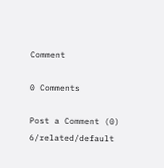Comment

0 Comments

Post a Comment (0)
6/related/default